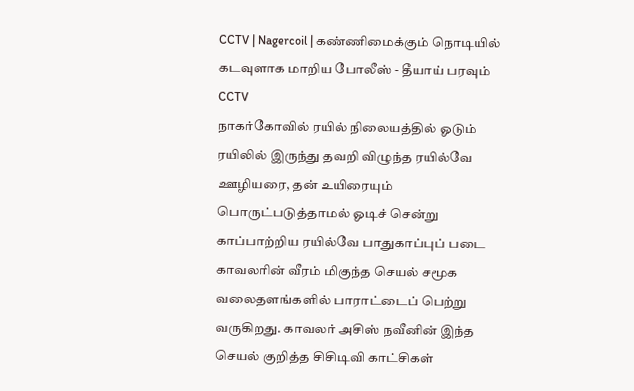CCTV | Nagercoil | கண்ணிமைக்கும் நொடியில் கடவுளாக மாறிய போலீஸ் - தீயாய் பரவும் CCTV
நாகர்கோவில் ரயில் நிலையத்தில் ஓடும் ரயிலில் இருந்து தவறி விழுந்த ரயில்வே ஊழியரை, தன் உயிரையும் பொருட்படுத்தாமல் ஓடிச் சென்று காப்பாற்றிய ரயில்வே பாதுகாப்புப் படை காவலரின் வீரம் மிகுந்த செயல் சமூக வலைதளங்களில் பாராட்டைப் பெற்று வருகிறது. காவலர் அசிஸ் நவீனின் இந்த செயல் குறித்த சிசிடிவி காட்சிகள்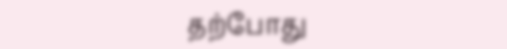தற்போது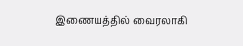இணையத்தில் வைரலாகி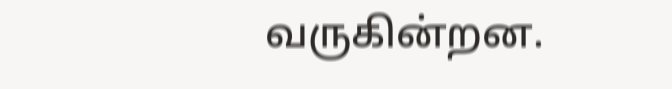வருகின்றன.